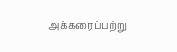அக்கரைப்பற்று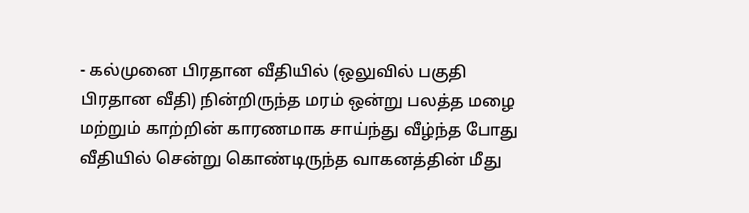- கல்முனை பிரதான வீதியில் (ஒலுவில் பகுதி பிரதான வீதி) நின்றிருந்த மரம் ஒன்று பலத்த மழை மற்றும் காற்றின் காரணமாக சாய்ந்து வீழ்ந்த போது வீதியில் சென்று கொண்டிருந்த வாகனத்தின் மீது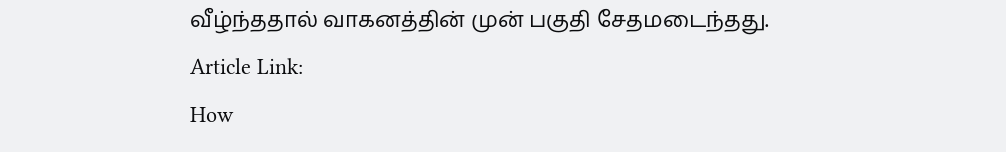வீழ்ந்ததால் வாகனத்தின் முன் பகுதி சேதமடைந்தது.
Article Link:
How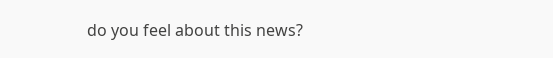do you feel about this news?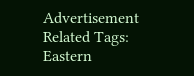Advertisement
Related Tags:
Eastern